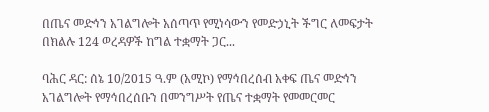በጤና መድኅን አገልግሎት አሰጣጥ የሚነሳውን የመድኃኒት ችግር ለመፍታት በክልሉ 124 ወረዳዎች ከግል ተቋማት ጋር...

ባሕር ዳር: ሰኔ 10/2015 ዓ.ም (አሚኮ) የማኅበረሰብ አቀፍ ጤና መድኅን አገልግሎት የማኅበረሰቡን በመንግሥት የጤና ተቋማት የመመርመር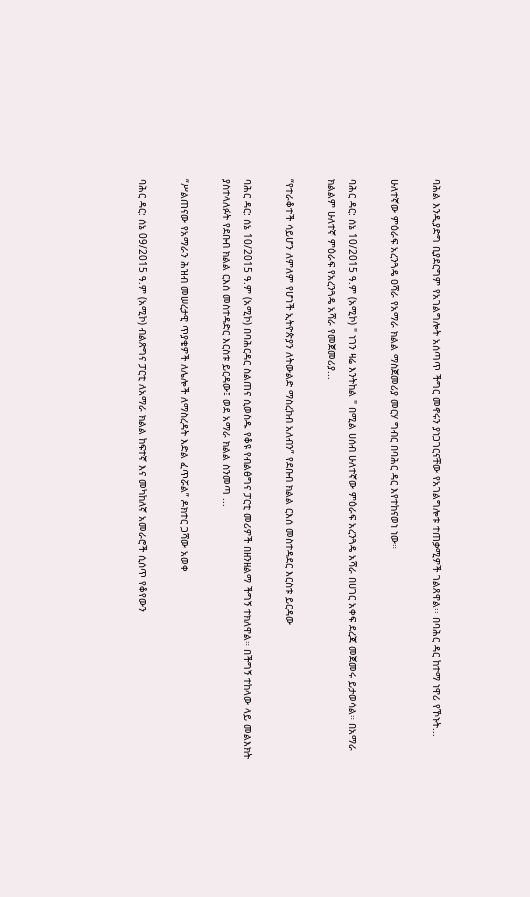ባሕል እንዲያድግ ቢያደርግም የአገልግሎት አሰጣጥ ችግር መኖሩን ያነጋገርናቸው የአገልግሎቱ ተጠቃሚዎች ገልጸዋል፡፡ በባሕር ዳር ከተማ ነዋሪ የኾኑት...

ሁለተኛው ምዕራፍ አረንጓዴ ዐሻራ የአማራ ክልል ማስጀመሪያ መርሃ ግብር በባሕር ዳር እየተከናወነ ነው።

ባሕር ዳር: ሰኔ 10/2015 ዓ.ም (አሚኮ) " ነገን ዛሬ እንትከል " በሚል ሀሰብ ሁለተኛው ምዕራፍ አረንጓዴ አሻራ በሀገር አቀፍ ደረጃ መጀመሩ ይታወሳል። በአማራ ክልልም ሁለተኛ ምዕራፍ የአረንጓዴ አሻራ የመጀመሪያ...

“የተራቆተች ሳይሆን ለምለም የሆነች ኢትዮጵያን ለትውልድ ማስረከብ አለብን” የደቡብ ክልል ርእሰ መስተዳደር እርስቱ ይርዳው

ባሕር ዳር: ሰኔ 10/2015 ዓ.ም (አሚኮ) በባሕርዳር ስልጠና ሲወስዱ የቆዩ የብልፅግና ፓርቲ መሪዎች በዘንዘልማ ችግኝ ተክለዋል። በችግኝ ተከላው ላይ መልእክት ያስተላለፉት የደቡብ ክልል ርእሰ መስተዳድር እርስቱ ይርዳው፤ ወደ አማራ ክልል ስንመጣ ...

“ሥልጠናው የአማራን ሕዝብ መሠረታዊ ጥያቄዎች ለሌሎች ለማስረዳት እድል ፈጥሯል” ዶክተር ጋሻው አወቀ

ባሕር ዳር: ሰኔ 09/2015 ዓ.ም (አሚኮ) ብልጽግና ፓርቲ ለአማራ ክልል ከፍተኛ እና መካከለኛ አመራሮች ሲሰጥ የቆየውን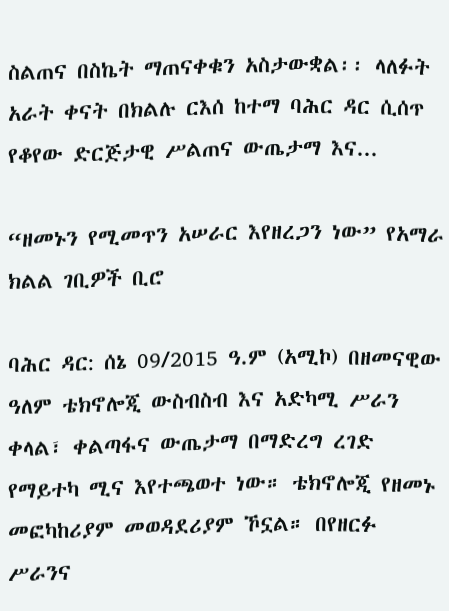ስልጠና በስኬት ማጠናቀቁን አስታውቋል፡፡ ላለፉት አራት ቀናት በክልሉ ርእሰ ከተማ ባሕር ዳር ሲሰጥ የቆየው ድርጅታዊ ሥልጠና ውጤታማ እና...

“ዘመኑን የሚመጥን አሠራር እየዘረጋን ነው” የአማራ ክልል ገቢዎች ቢሮ

ባሕር ዳር: ሰኔ 09/2015 ዓ.ም (አሚኮ) በዘመናዊው ዓለም ቴክኖሎጂ ውስብስብ እና አድካሚ ሥራን ቀላል፣ ቀልጣፋና ውጤታማ በማድረግ ረገድ የማይተካ ሚና እየተጫወተ ነው። ቴክኖሎጂ የዘመኑ መፎካከሪያም መወዳደሪያም ኾኗል። በየዘርፉ ሥራንና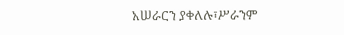አሠራርን ያቀለሉ፣ሥራንም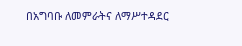በአግባቡ ለመምራትና ለማሥተዳደር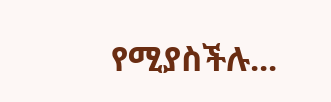የሚያስችሉ...